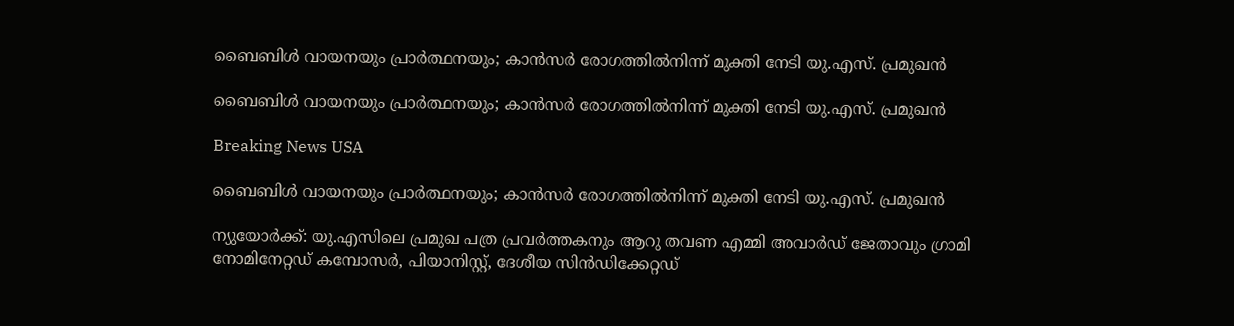ബൈബിള്‍ വായനയും പ്രാര്‍ത്ഥനയും; കാന്‍സര്‍ രോഗത്തില്‍നിന്ന് മുക്തി നേടി യു.എസ്. പ്രമുഖന്‍

ബൈബിള്‍ വായനയും പ്രാര്‍ത്ഥനയും; കാന്‍സര്‍ രോഗത്തില്‍നിന്ന് മുക്തി നേടി യു.എസ്. പ്രമുഖന്‍

Breaking News USA

ബൈബിള്‍ വായനയും പ്രാര്‍ത്ഥനയും; കാന്‍സര്‍ രോഗത്തില്‍നിന്ന് മുക്തി നേടി യു.എസ്. പ്രമുഖന്‍

ന്യുയോര്‍ക്ക്: യു.എസിലെ പ്രമുഖ പത്ര പ്രവര്‍ത്തകനും ആറു തവണ എമ്മി അവാര്‍ഡ് ജേതാവും ഗ്രാമി നോമിനേറ്റഡ് കമ്പോസര്‍, പിയാനിസ്റ്റ്, ദേശീയ സിന്‍ഡിക്കേറ്റഡ്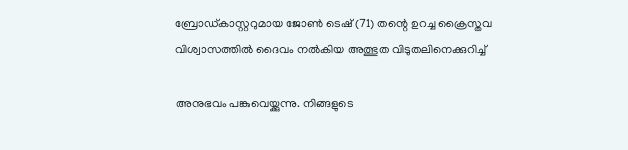ബ്രോഡ്കാസ്റ്ററുമായ ജോണ്‍ ടെഷ് (71) തന്റെ ഉറച്ച ക്രൈസ്തവ വിശ്വാസത്തില്‍ ദൈവം നല്‍കിയ അത്ഭുത വിടുതലിനെക്കുറിച്ച്

അനുഭവം പങ്കുവെയ്ക്കുന്നു. നിങ്ങളുടെ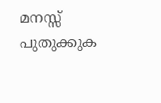മനസ്സ് പുതുക്കുക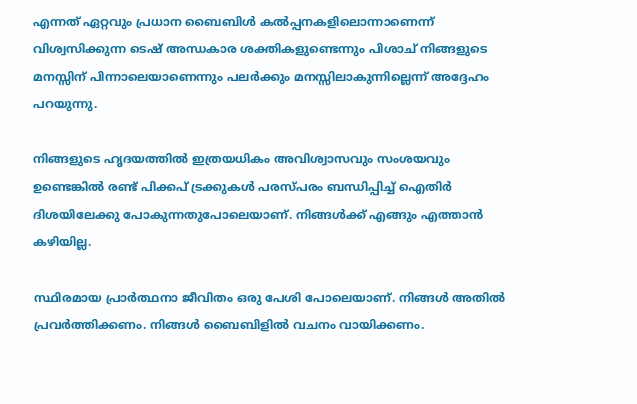എന്നത് ഏറ്റവും പ്രധാന ബൈബിള്‍ കല്‍പ്പനകളിലൊന്നാണെന്ന് വിശ്വസിക്കുന്ന ടെഷ് അന്ധകാര ശക്തികളുണ്ടെന്നും പിശാച് നിങ്ങളുടെ മനസ്സിന് പിന്നാലെയാണെന്നും പലര്‍ക്കും മനസ്സിലാകുന്നില്ലെന്ന് അദ്ദേഹം പറയുന്നു.

നിങ്ങളുടെ ഹൃദയത്തില്‍ ഇത്രയധികം അവിശ്വാസവും സംശയവും ഉണ്ടെങ്കില്‍ രണ്ട് പിക്കപ് ട്രക്കുകള്‍ പരസ്പരം ബന്ധിപ്പിച്ച് ഐതിര്‍ ദിശയിലേക്കു പോകുന്നതുപോലെയാണ്. നിങ്ങള്‍ക്ക് എങ്ങും എത്താന്‍ കഴിയില്ല.

സ്ഥിരമായ പ്രാര്‍ത്ഥനാ ജീവിതം ഒരു പേശി പോലെയാണ്. നിങ്ങള്‍ അതില്‍ പ്രവര്‍ത്തിക്കണം. നിങ്ങള്‍ ബൈബിളില്‍ വചനം വായിക്കണം.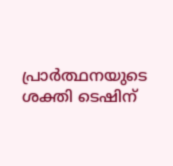പ്രാര്‍ത്ഥനയുടെ ശക്തി ടെഷിന്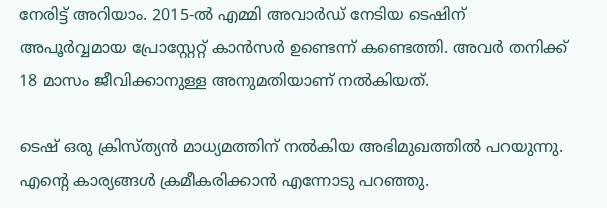നേരിട്ട് അറിയാം. 2015-ല്‍ എമ്മി അവാര്‍ഡ് നേടിയ ടെഷിന് അപൂര്‍വ്വമായ പ്രോസ്റ്റേറ്റ് കാന്‍സര്‍ ഉണ്ടെന്ന് കണ്ടെത്തി. അവര്‍ തനിക്ക് 18 മാസം ജീവിക്കാനുള്ള അനുമതിയാണ് നല്‍കിയത്.

ടെഷ് ഒരു ക്രിസ്ത്യന്‍ മാധ്യമത്തിന് നല്‍കിയ അഭിമുഖത്തില്‍ പറയുന്നു. എന്റെ കാര്യങ്ങള്‍ ക്രമീകരിക്കാന്‍ എന്നോടു പറഞ്ഞു.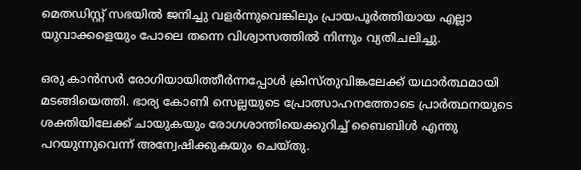മെതഡിസ്റ്റ് സഭയില്‍ ജനിച്ചു വളര്‍ന്നുവെങ്കിലും പ്രായപൂര്‍ത്തിയായ എല്ലാ യുവാക്കളെയും പോലെ തന്നെ വിശ്വാസത്തില്‍ നിന്നും വ്യതിചലിച്ചു.

ഒരു കാന്‍സര്‍ രോഗിയായിത്തീര്‍ന്നപ്പോള്‍ ക്രിസ്തുവിങ്കലേക്ക് യഥാര്‍ത്ഥമായി മടങ്ങിയെത്തി. ഭാര്യ കോണി സെല്ലയുടെ പ്രോത്സാഹനത്തോടെ പ്രാര്‍ത്ഥനയുടെ ശക്തിയിലേക്ക് ചായുകയും രോഗശാന്തിയെക്കുറിച്ച് ബൈബിള്‍ എന്തു പറയുന്നുവെന്ന് അന്വേഷിക്കുകയും ചെയ്തു.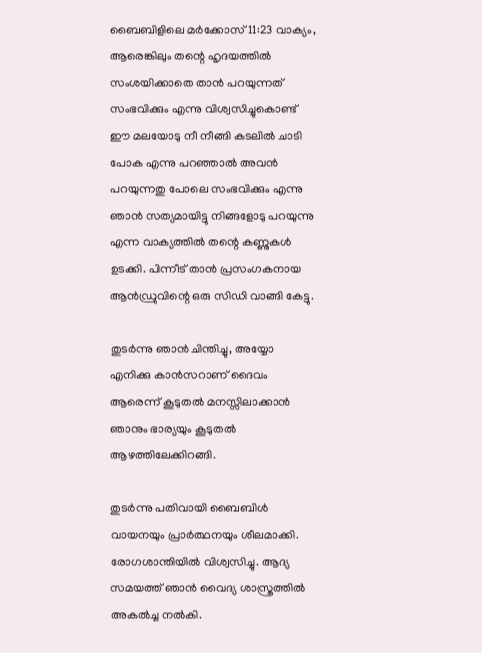ബൈബിളിലെ മര്‍ക്കോസ് 11:23 വാക്യം, ആരെങ്കിലും തന്റെ ഹൃദയത്തില്‍ സംശയിക്കാതെ താന്‍ പറയുന്നത് സംഭവിക്കും എന്നു വിശ്വസിച്ചുകൊണ്ട് ഈ മലയോടു നീ നീങ്ങി കടലില്‍ ചാടി പോക എന്നു പറഞ്ഞാല്‍ അവന്‍ പറയുന്നതു പോലെ സംഭവിക്കും എന്നു ഞാന്‍ സത്യമായിട്ടു നിങ്ങളോടു പറയുന്നു എന്ന വാക്യത്തില്‍ തന്റെ കണ്ണുകള്‍ ഉടക്കി. പിന്നീട് താന്‍ പ്രസംഗകനായ ആന്‍ഡ്രുവിന്റെ ഒരു സിഡി വാങ്ങി കേട്ടു.

തുടര്‍ന്നു ഞാന്‍ ചിന്തിച്ചു, അയ്യോ എനിക്കു കാന്‍സറാണ് ദൈവം ആരെന്ന് കൂടുതല്‍ മനസ്സിലാക്കാന്‍ ഞാനും ഭാര്യയും കൂടുതല്‍ ആഴത്തിലേക്കിറങ്ങി.

തുടര്‍ന്നു പതിവായി ബൈബിള്‍ വായനയും പ്രാര്‍ത്ഥനയും ശീലമാക്കി. രോഗശാന്തിയില്‍ വിശ്വസിച്ചു. ആദ്യ സമയത്ത് ഞാന്‍ വൈദ്യ ശാസ്ത്രത്തില്‍ അകല്‍ച്ച നല്‍കി.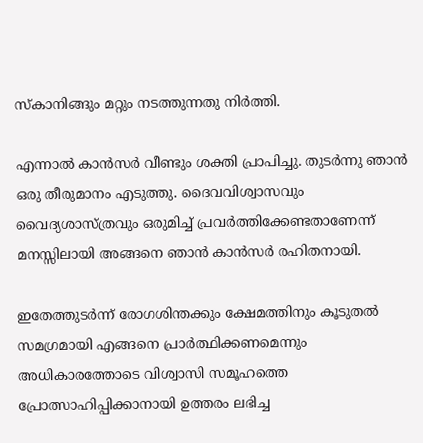സ്കാനിങ്ങും മറ്റും നടത്തുന്നതു നിര്‍ത്തി.

എന്നാല്‍ കാന്‍സര്‍ വീണ്ടും ശക്തി പ്രാപിച്ചു. തുടര്‍ന്നു ഞാന്‍ ഒരു തീരുമാനം എടുത്തു. ദൈവവിശ്വാസവും വൈദ്യശാസ്ത്രവും ഒരുമിച്ച് പ്രവര്‍ത്തിക്കേണ്ടതാണേന്ന് മനസ്സിലായി അങ്ങനെ ഞാന്‍ കാന്‍സര്‍ രഹിതനായി.

ഇതേത്തുടര്‍ന്ന് രോഗശിന്തക്കും ക്ഷേമത്തിനും കൂടുതല്‍ സമഗ്രമായി എങ്ങനെ പ്രാര്‍ത്ഥിക്കണമെന്നും അധികാരത്തോടെ വിശ്വാസി സമൂഹത്തെ പ്രോത്സാഹിപ്പിക്കാനായി ഉത്തരം ലഭിച്ച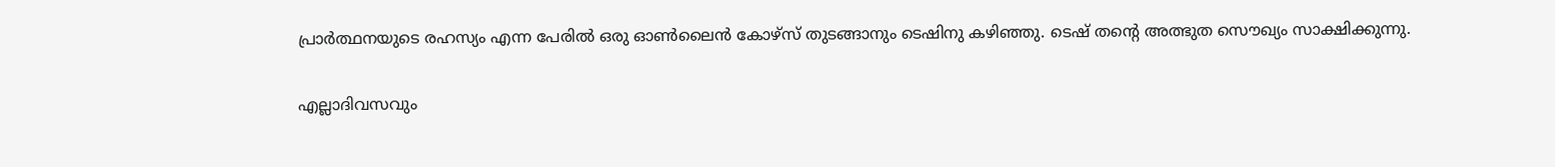പ്രാര്‍ത്ഥനയുടെ രഹസ്യം എന്ന പേരില്‍ ഒരു ഓണ്‍ലൈന്‍ കോഴ്സ് തുടങ്ങാനും ടെഷിനു കഴിഞ്ഞു. ടെഷ് തന്റെ അത്ഭുത സൌഖ്യം സാക്ഷിക്കുന്നു.

എല്ലാദിവസവും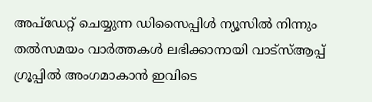അപ്ഡേറ്റ് ചെയ്യുന്ന ഡിസൈപ്പിൾ ന്യൂസിൽ നിന്നും തൽസമയം വാർത്തകൾ ലഭിക്കാനായി വാട്സ്ആപ്പ് ഗ്രൂപ്പിൽ അംഗമാകാൻ ഇവിടെ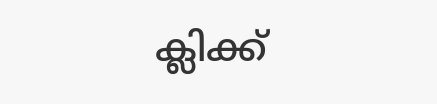ക്ലിക്ക്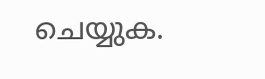ചെയ്യുക.